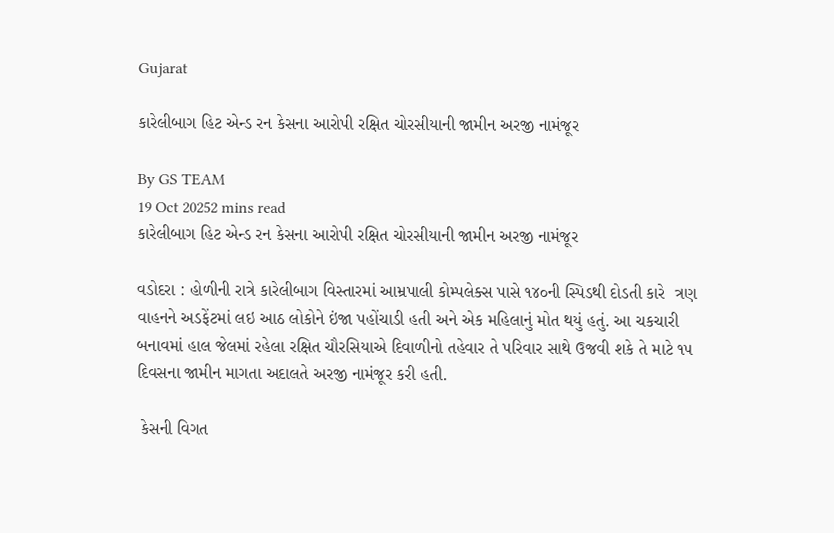Gujarat

કારેલીબાગ હિટ એન્ડ રન કેસના આરોપી રક્ષિત ચોરસીયાની જામીન અરજી નામંજૂર

By GS TEAM
19 Oct 20252 mins read
કારેલીબાગ હિટ એન્ડ રન કેસના આરોપી રક્ષિત ચોરસીયાની જામીન અરજી નામંજૂર

વડોદરા : હોળીની રાત્રે કારેલીબાગ વિસ્તારમાં આમ્રપાલી કોમ્પલેક્સ પાસે ૧૪૦ની સ્પિડથી દોડતી કારે  ત્રણ વાહનને અડફેંટમાં લઇ આઠ લોકોને ઇંજા પહોંચાડી હતી અને એક મહિલાનું મોત થયું હતું. આ ચકચારી બનાવમાં હાલ જેલમાં રહેલા રક્ષિત ચૌરસિયાએ દિવાળીનો તહેવાર તે પરિવાર સાથે ઉજવી શકે તે માટે ૧૫ દિવસના જામીન માગતા અદાલતે અરજી નામંજૂર કરી હતી.

 કેસની વિગત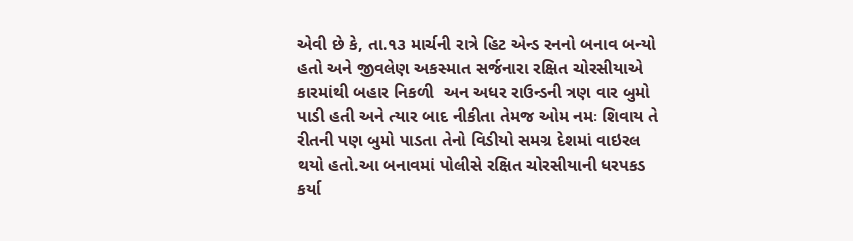એવી છે કે, તા.૧૩ માર્ચની રાત્રે હિટ એન્ડ રનનો બનાવ બન્યો હતો અને જીવલેણ અકસ્માત સર્જનારા રક્ષિત ચોરસીયાએ કારમાંથી બહાર નિકળી  અન અધર રાઉન્ડની ત્રણ વાર બુમો પાડી હતી અને ત્યાર બાદ નીકીતા તેમજ ઓમ નમઃ શિવાય તે રીતની પણ બુમો પાડતા તેનો વિડીયો સમગ્ર દેશમાં વાઇરલ થયો હતો.આ બનાવમાં પોલીસે રક્ષિત ચોરસીયાની ધરપકડ કર્યા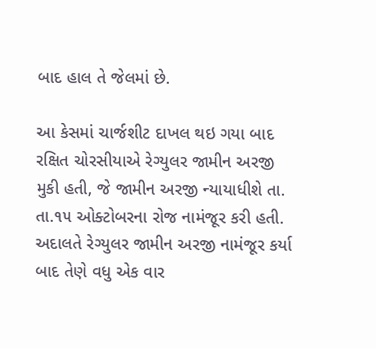બાદ હાલ તે જેલમાં છે.

આ કેસમાં ચાર્જશીટ દાખલ થઇ ગયા બાદ રક્ષિત ચોરસીયાએ રેગ્યુલર જામીન અરજી મુકી હતી, જે જામીન અરજી ન્યાયાધીશે તા. તા.૧૫ ઓક્ટોબરના રોજ નામંજૂર કરી હતી. અદાલતે રેગ્યુલર જામીન અરજી નામંજૂર કર્યા બાદ તેણે વધુ એક વાર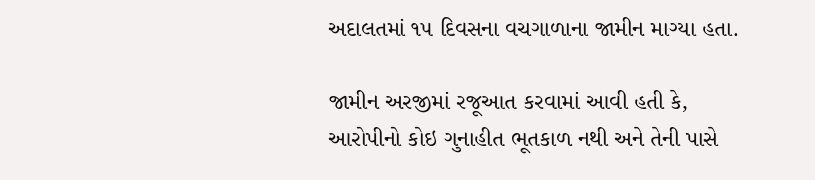અદાલતમાં ૧૫ દિવસના વચગાળાના જામીન માગ્યા હતા.

જામીન અરજીમાં રજૂઆત કરવામાં આવી હતી કે, આરોપીનો કોઇ ગુનાહીત ભૂતકાળ નથી અને તેની પાસે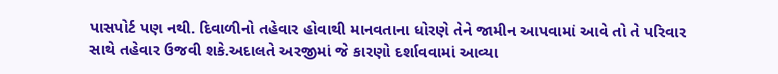પાસપોર્ટ પણ નથી. દિવાળીનો તહેવાર હોવાથી માનવતાના ધોરણે તેને જામીન આપવામાં આવે તો તે પરિવાર સાથે તહેવાર ઉજવી શકે.અદાલતે અરજીમાં જે કારણો દર્શાવવામાં આવ્યા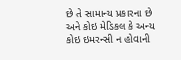છે તે સામાન્ય પ્રકારના છે અને કોઇ મેડિકલ કે અન્ય કોઇ ઇમરન્સી ન હોવાની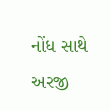નોંધ સાથે અરજી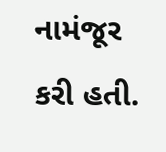નામંજૂર કરી હતી.